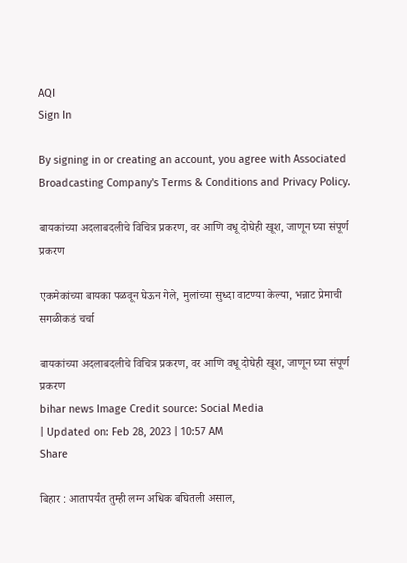AQI
Sign In

By signing in or creating an account, you agree with Associated Broadcasting Company's Terms & Conditions and Privacy Policy.

बायकांच्या अदलाबदलीचे विचित्र प्रकरण, वर आणि वधू दोघेही खूश, जाणून घ्या संपूर्ण प्रकरण

एकमेकांच्या बायका पळवून घेऊन गेले, मुलांच्या सुध्दा वाटण्या केल्या, भन्नाट प्रेमाची सगळीकडं चर्चा

बायकांच्या अदलाबदलीचे विचित्र प्रकरण, वर आणि वधू दोघेही खूश, जाणून घ्या संपूर्ण प्रकरण
bihar news Image Credit source: Social Media
| Updated on: Feb 28, 2023 | 10:57 AM
Share

बिहार : आतापर्यंत तुम्ही लग्न अधिक बघितली असाल,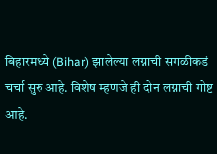बिहारमध्ये (Bihar) झालेल्या लग्नाची सगळीकडं चर्चा सुरु आहे. विशेष म्हणजे ही दोन लग्नाची गोष्ट आहे.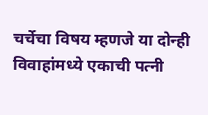चर्चेचा विषय म्हणजे या दोन्ही विवाहांमध्ये एकाची पत्नी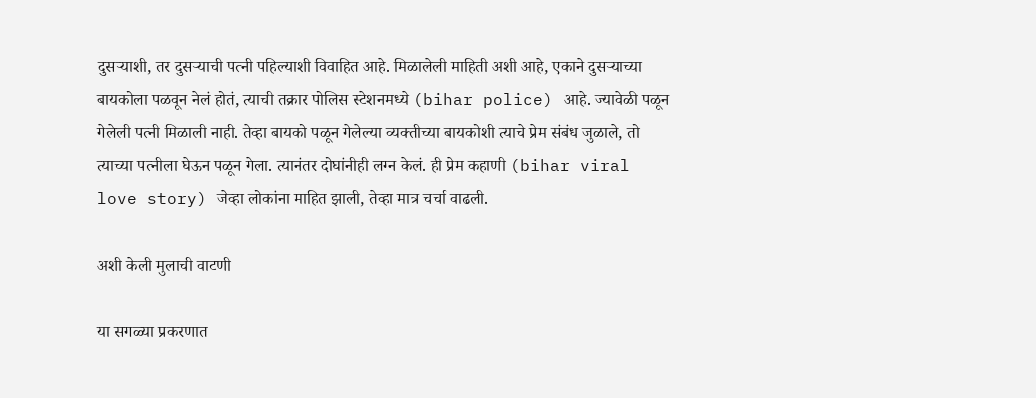दुसऱ्याशी, तर दुसऱ्याची पत्नी पहिल्याशी विवाहित आहे. मिळालेली माहिती अशी आहे, एकाने दुसऱ्याच्या बायकोला पळवून नेलं होतं, त्याची तक्रार पोलिस स्टेशनमध्ये (bihar police) आहे. ज्यावेळी पळून गेलेली पत्नी मिळाली नाही. तेव्हा बायको पळून गेलेल्या व्यक्तीच्या बायकोशी त्याचे प्रेम संबंध जुळाले, तो त्याच्या पत्नीला घेऊन पळून गेला. त्यानंतर दोघांनीही लग्न केलं. ही प्रेम कहाणी (bihar viral love story) जेव्हा लोकांना माहित झाली, तेव्हा मात्र चर्चा वाढली.

अशी केली मुलाची वाटणी

या सगळ्या प्रकरणात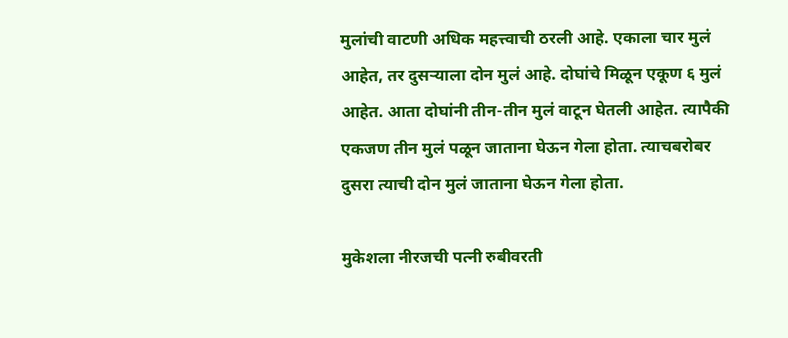मुलांची वाटणी अधिक महत्त्वाची ठरली आहे. एकाला चार मुलं आहेत, तर दुसऱ्याला दोन मुलं आहे. दोघांचे मिळून एकूण ६ मुलं आहेत. आता दोघांनी तीन-तीन मुलं वाटून घेतली आहेत. त्यापैकी एकजण तीन मुलं पळून जाताना घेऊन गेला होता. त्याचबरोबर दुसरा त्याची दोन मुलं जाताना घेऊन गेला होता.

मुकेशला नीरजची पत्नी रुबीवरती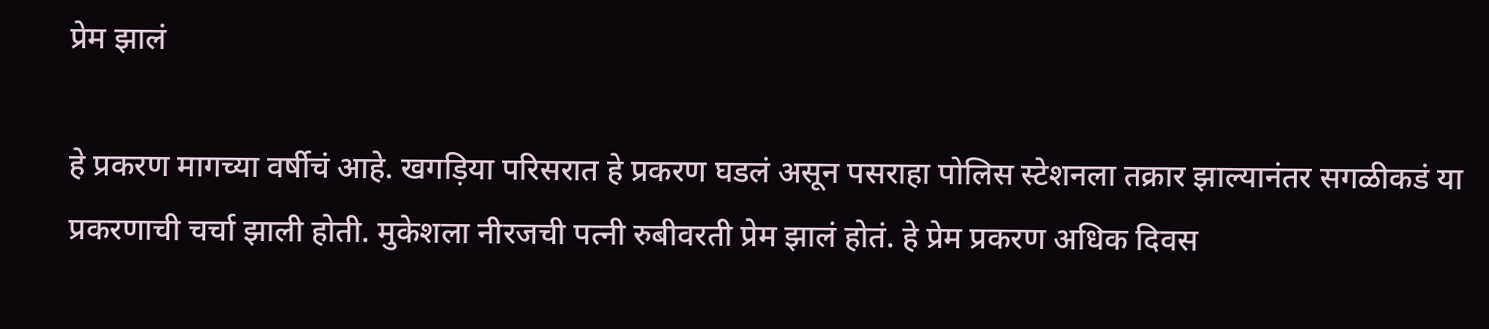प्रेम झालं

हे प्रकरण मागच्या वर्षीचं आहे. खगड़‍िया परिसरात हे प्रकरण घडलं असून पसराहा पोलिस स्टेशनला तक्रार झाल्यानंतर सगळीकडं या प्रकरणाची चर्चा झाली होती. मुकेशला नीरजची पत्नी रुबीवरती प्रेम झालं होतं. हे प्रेम प्रकरण अधिक दिवस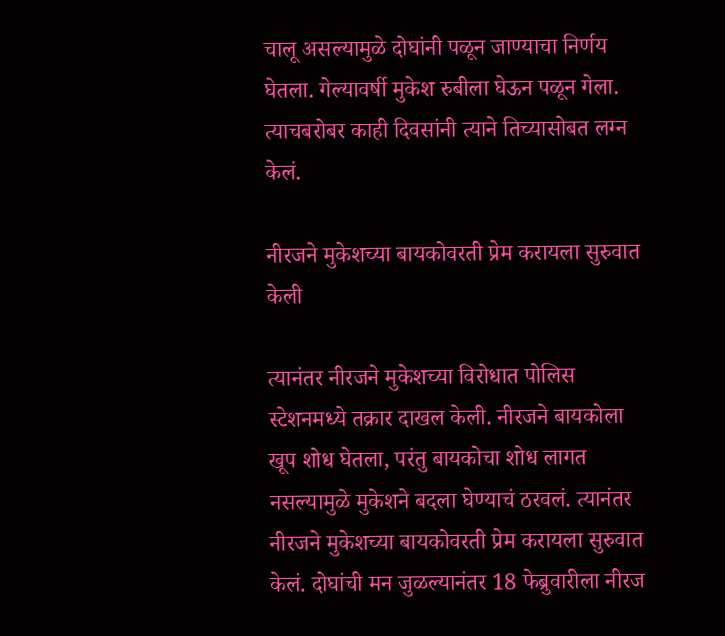चालू असल्यामुळे दोघांनी पळून जाण्याचा निर्णय घेतला. गेल्यावर्षी मुकेश रुबीला घेऊन पळून गेला. त्याचबरोबर काही दिवसांनी त्याने तिच्यासोबत लग्न केलं.

नीरजने मुकेशच्या बायकोवरती प्रेम करायला सुरुवात केली

त्यानंतर नीरजने मुकेशच्या विरोधात पोलिस स्टेशनमध्ये तक्रार दाखल केली. नीरजने बायकोला खूप शोध घेतला, परंतु बायकोचा शोध लागत नसल्यामुळे मुकेशने बदला घेण्याचं ठरवलं. त्यानंतर नीरजने मुकेशच्या बायकोवरती प्रेम करायला सुरुवात केलं. दोघांची मन जुळल्यानंतर 18 फेब्रुवारीला नीरज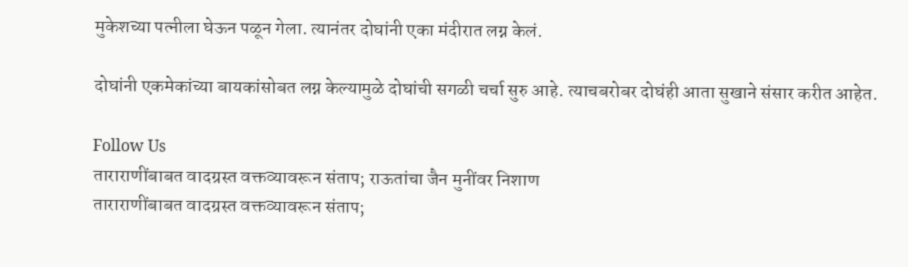मुकेशच्या पत्नीला घेऊन पळून गेला. त्यानंतर दोघांनी एका मंदीरात लग्न केलं.

दोघांनी एकमेकांच्या बायकांसोबत लग्न केल्यामुळे दोघांची सगळी चर्चा सुरु आहे. त्याचबरोबर दोघंही आता सुखाने संसार करीत आहेत.

Follow Us
ताराराणींबाबत वादग्रस्त वक्तव्यावरून संताप; राऊतांचा जैन मुनींवर निशाण
ताराराणींबाबत वादग्रस्त वक्तव्यावरून संताप;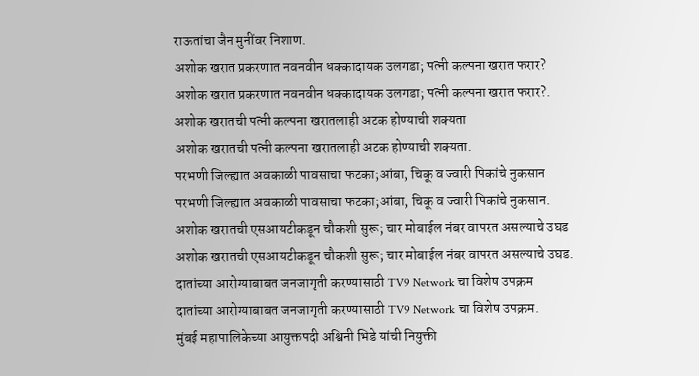राऊतांचा जैन मुनींवर निशाण.
अशोक खरात प्रकरणात नवनवीन धक्कादायक उलगडा; पत्नी कल्पना खरात फरार?
अशोक खरात प्रकरणात नवनवीन धक्कादायक उलगडा; पत्नी कल्पना खरात फरार?.
अशोक खरातची पत्नी कल्पना खरातलाही अटक होण्याची शक्यता
अशोक खरातची पत्नी कल्पना खरातलाही अटक होण्याची शक्यता.
परभणी जिल्ह्यात अवकाळी पावसाचा फटका;आंबा, चिकू व ज्वारी पिकांचे नुकसान
परभणी जिल्ह्यात अवकाळी पावसाचा फटका;आंबा, चिकू व ज्वारी पिकांचे नुकसान.
अशोक खरातची एसआयटीकडून चौकशी सुरू; चार मोबाईल नंबर वापरत असल्याचे उघड
अशोक खरातची एसआयटीकडून चौकशी सुरू; चार मोबाईल नंबर वापरत असल्याचे उघड.
दातांच्या आरोग्याबाबत जनजागृती करण्यासाठी TV9 Network चा विशेष उपक्रम
दातांच्या आरोग्याबाबत जनजागृती करण्यासाठी TV9 Network चा विशेष उपक्रम.
मुंबई महापालिकेच्या आयुक्तपदी अश्विनी भिडे यांची नियुक्ती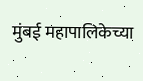मुंबई महापालिकेच्या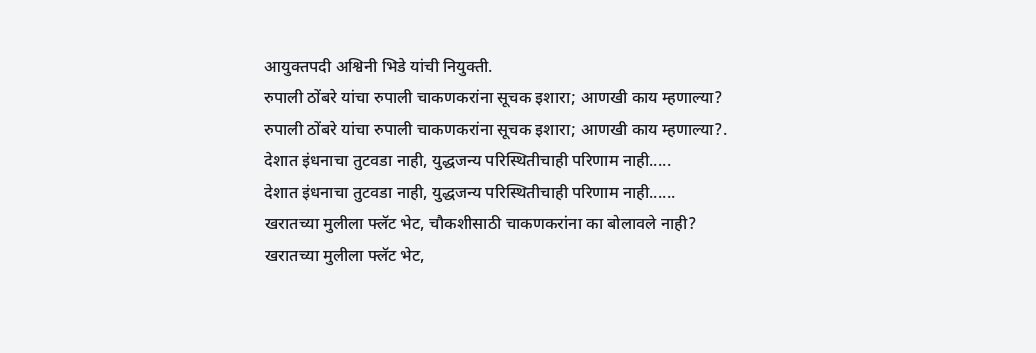आयुक्तपदी अश्विनी भिडे यांची नियुक्ती.
रुपाली ठोंबरे यांचा रुपाली चाकणकरांना सूचक इशारा; आणखी काय म्हणाल्या?
रुपाली ठोंबरे यांचा रुपाली चाकणकरांना सूचक इशारा; आणखी काय म्हणाल्या?.
देशात इंधनाचा तुटवडा नाही, युद्धजन्य परिस्थितीचाही परिणाम नाही.....
देशात इंधनाचा तुटवडा नाही, युद्धजन्य परिस्थितीचाही परिणाम नाही......
खरातच्या मुलीला फ्लॅट भेट, चौकशीसाठी चाकणकरांना का बोलावले नाही?
खरातच्या मुलीला फ्लॅट भेट,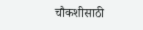चौकशीसाठी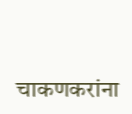चाकणकरांना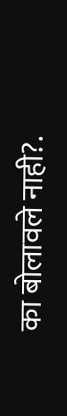का बोलावले नाही?.